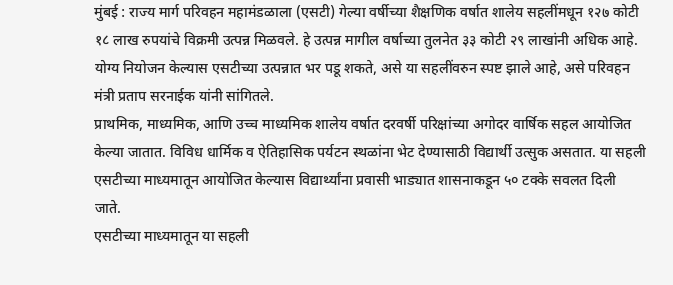मुंबई : राज्य मार्ग परिवहन महामंडळाला (एसटी) गेल्या वर्षीच्या शैक्षणिक वर्षात शालेय सहलींमधून १२७ कोटी १८ लाख रुपयांचे विक्रमी उत्पन्न मिळवले. हे उत्पन्न मागील वर्षाच्या तुलनेत ३३ कोटी २९ लाखांनी अधिक आहे. योग्य नियोजन केल्यास एसटीच्या उत्पन्नात भर पडू शकते, असे या सहलींवरुन स्पष्ट झाले आहे, असे परिवहन मंत्री प्रताप सरनाईक यांनी सांगितले.
प्राथमिक, माध्यमिक, आणि उच्च माध्यमिक शालेय वर्षात दरवर्षी परिक्षांच्या अगोदर वार्षिक सहल आयोजित केल्या जातात. विविध धार्मिक व ऐतिहासिक पर्यटन स्थळांना भेट देण्यासाठी विद्यार्थी उत्सुक असतात. या सहली एसटीच्या माध्यमातून आयोजित केल्यास विद्यार्थ्यांना प्रवासी भाड्यात शासनाकडून ५० टक्के सवलत दिली जाते.
एसटीच्या माध्यमातून या सहली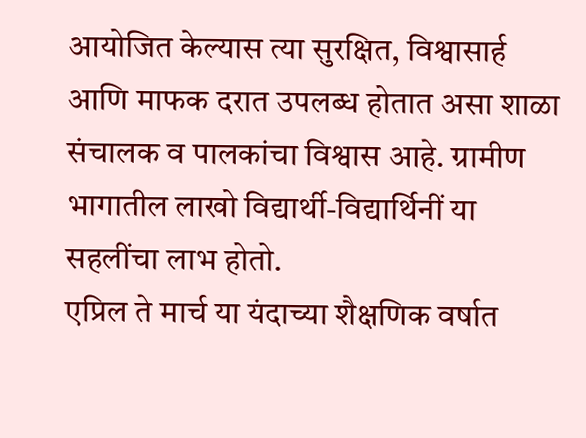आयोजित केल्यास त्या सुरक्षित, विश्वासार्ह आणि माफक दरात उपलब्ध होतात असा शाळा संचालक व पालकांचा विश्वास आहे. ग्रामीण भागातील लाखो विद्यार्थी-विद्यार्थिनीं या सहलींचा लाभ होतो.
एप्रिल ते मार्च या यंदाच्या शैक्षणिक वर्षात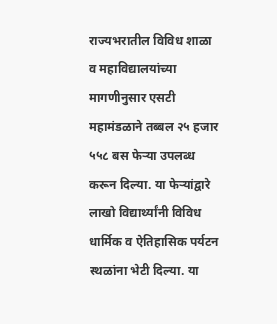राज्यभरातील विविध शाळा व महाविद्यालयांच्या मागणीनुसार एसटी महामंडळाने तब्बल २५ हजार ५५८ बस फेऱ्या उपलब्ध करून दिल्या. या फेऱ्यांद्वारे लाखो विद्यार्थ्यांनी विविध धार्मिक व ऐतिहासिक पर्यटन स्थळांना भेटी दिल्या. या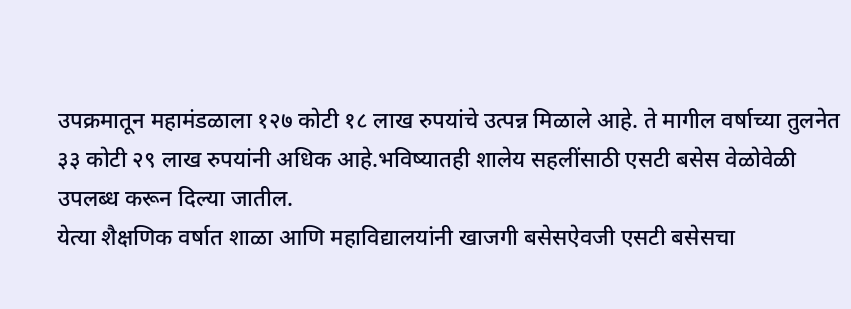उपक्रमातून महामंडळाला १२७ कोटी १८ लाख रुपयांचे उत्पन्न मिळाले आहे. ते मागील वर्षाच्या तुलनेत ३३ कोटी २९ लाख रुपयांनी अधिक आहे.भविष्यातही शालेय सहलींसाठी एसटी बसेस वेळोवेळी उपलब्ध करून दिल्या जातील.
येत्या शैक्षणिक वर्षात शाळा आणि महाविद्यालयांनी खाजगी बसेसऐवजी एसटी बसेसचा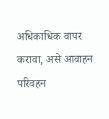अधिकाधिक वापर करावा, असे आवाहन परिवहन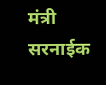मंत्री सरनाईक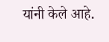यांनी केले आहे.